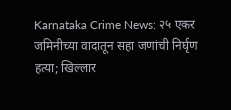Karnataka Crime News: २५ एकर जमिनीच्या वादातून सहा जणांची निर्घृण हत्या; खिल्लार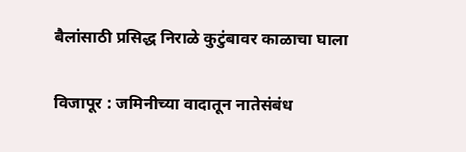बैलांसाठी प्रसिद्ध निराळे कुटुंबावर काळाचा घाला

विजापूर : जमिनीच्या वादातून नातेसंबंध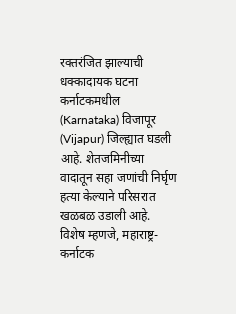रक्तरंजित झाल्याची धक्कादायक घटना कर्नाटकमधील (Karnataka) विजापूर (Vijapur) जिल्ह्यात घडली आहे. शेतजमिनीच्या वादातून सहा जणांची निर्घृण हत्या केल्याने परिसरात खळबळ उडाली आहे. विशेष म्हणजे, महाराष्ट्र-कर्नाटक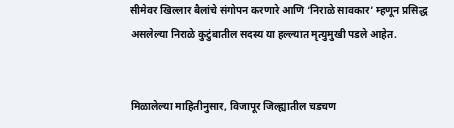सीमेवर खिल्लार बैलांचे संगोपन करणारे आणि ‘निराळे सावकार’ म्हणून प्रसिद्ध असलेल्या निराळे कुटुंबातील सदस्य या हल्ल्यात मृत्युमुखी पडले आहेत.


मिळालेल्या माहितीनुसार, विजापूर जिल्ह्यातील चडचण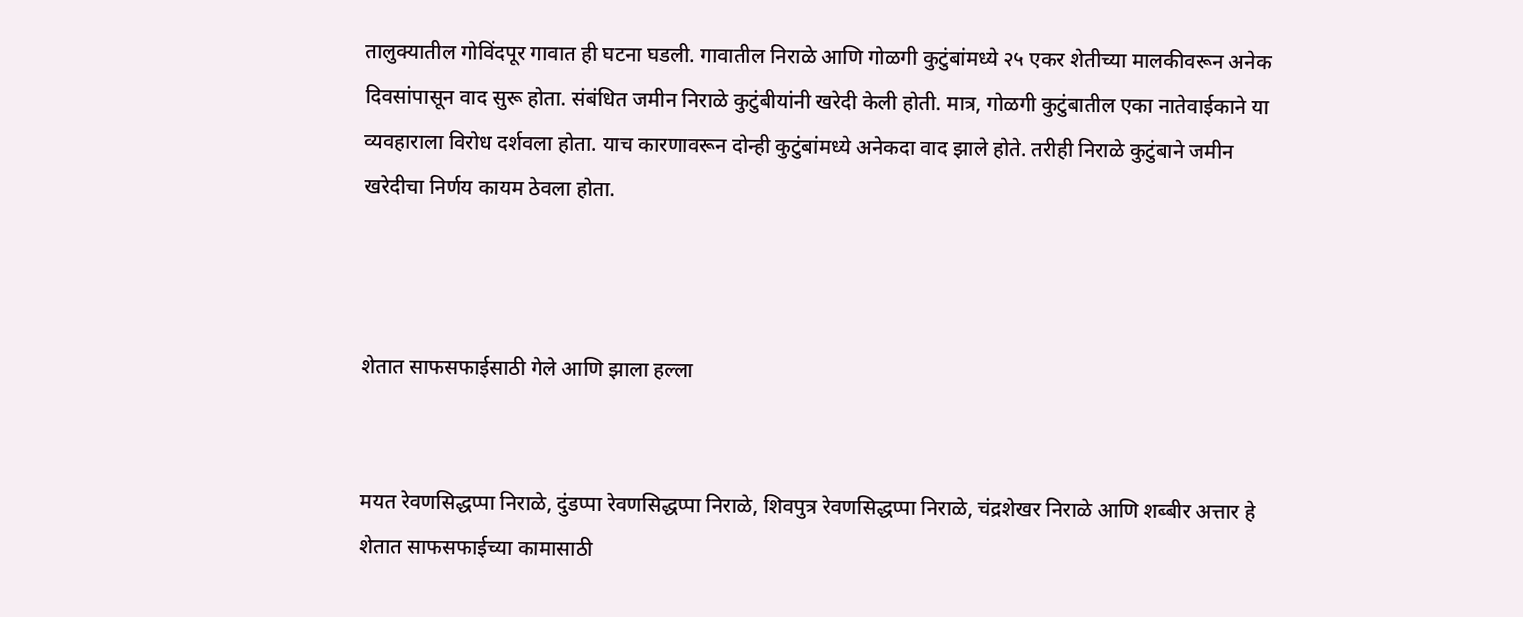तालुक्यातील गोविंदपूर गावात ही घटना घडली. गावातील निराळे आणि गोळगी कुटुंबांमध्ये २५ एकर शेतीच्या मालकीवरून अनेक दिवसांपासून वाद सुरू होता. संबंधित जमीन निराळे कुटुंबीयांनी खरेदी केली होती. मात्र, गोळगी कुटुंबातील एका नातेवाईकाने या व्यवहाराला विरोध दर्शवला होता. याच कारणावरून दोन्ही कुटुंबांमध्ये अनेकदा वाद झाले होते. तरीही निराळे कुटुंबाने जमीन खरेदीचा निर्णय कायम ठेवला होता.



शेतात साफसफाईसाठी गेले आणि झाला हल्ला


मयत रेवणसिद्धप्पा निराळे, दुंडप्पा रेवणसिद्धप्पा निराळे, शिवपुत्र रेवणसिद्धप्पा निराळे, चंद्रशेखर निराळे आणि शब्बीर अत्तार हे शेतात साफसफाईच्या कामासाठी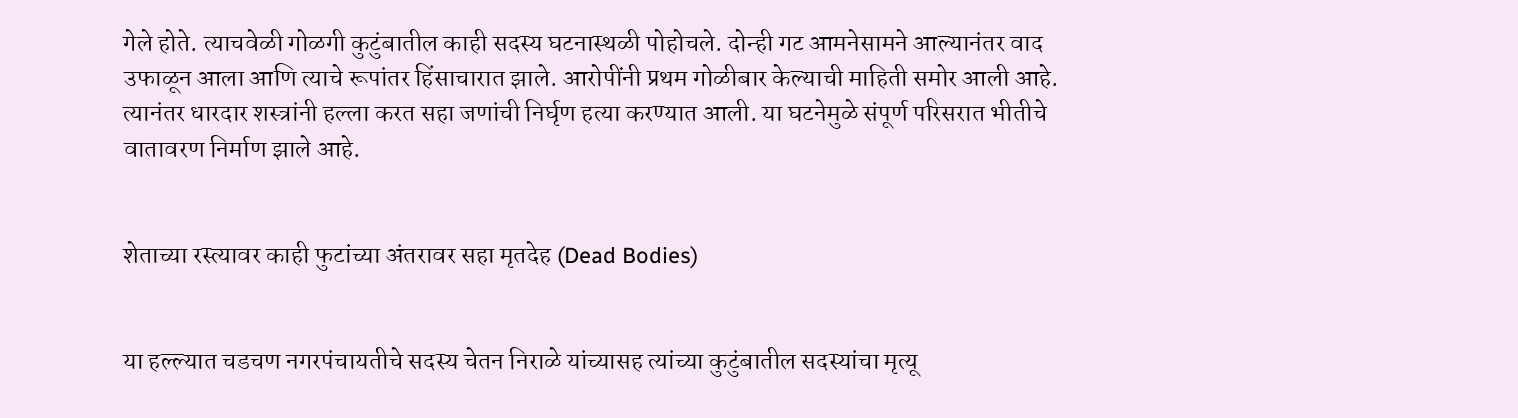गेले होते. त्याचवेळी गोळगी कुटुंबातील काही सदस्य घटनास्थळी पोहोचले. दोन्ही गट आमनेसामने आल्यानंतर वाद उफाळून आला आणि त्याचे रूपांतर हिंसाचारात झाले. आरोपींनी प्रथम गोळीबार केल्याची माहिती समोर आली आहे. त्यानंतर धारदार शस्त्रांनी हल्ला करत सहा जणांची निर्घृण हत्या करण्यात आली. या घटनेमुळे संपूर्ण परिसरात भीतीचे वातावरण निर्माण झाले आहे.


शेताच्या रस्त्यावर काही फुटांच्या अंतरावर सहा मृतदेह (Dead Bodies)


या हल्ल्यात चडचण नगरपंचायतीचे सदस्य चेतन निराळे यांच्यासह त्यांच्या कुटुंबातील सदस्यांचा मृत्यू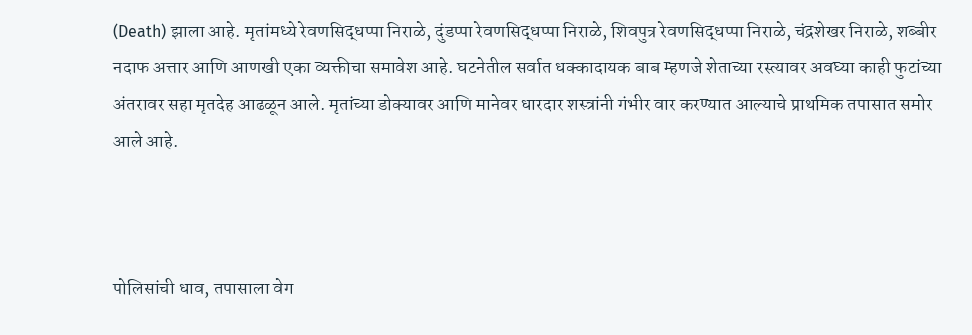(Death) झाला आहे. मृतांमध्ये रेवणसिद्धप्पा निराळे, दुंडप्पा रेवणसिद्धप्पा निराळे, शिवपुत्र रेवणसिद्धप्पा निराळे, चंद्रशेखर निराळे, शब्बीर नदाफ अत्तार आणि आणखी एका व्यक्तीचा समावेश आहे. घटनेतील सर्वात धक्कादायक बाब म्हणजे शेताच्या रस्त्यावर अवघ्या काही फुटांच्या अंतरावर सहा मृतदेह आढळून आले. मृतांच्या डोक्यावर आणि मानेवर धारदार शस्त्रांनी गंभीर वार करण्यात आल्याचे प्राथमिक तपासात समोर आले आहे.



पोलिसांची धाव, तपासाला वेग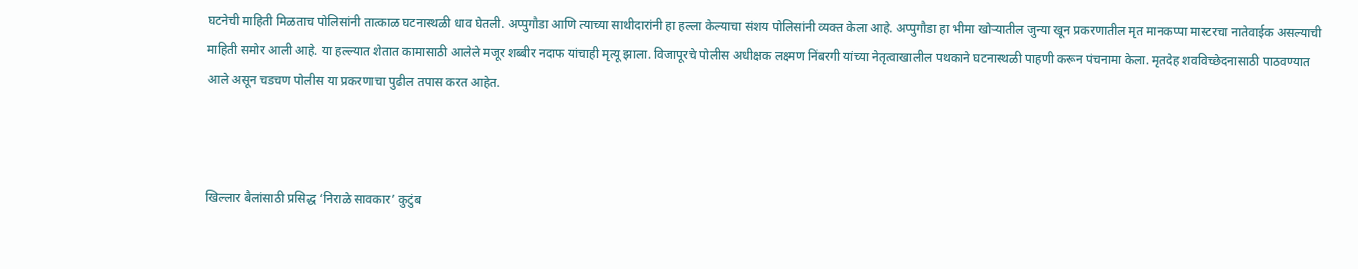घटनेची माहिती मिळताच पोलिसांनी तात्काळ घटनास्थळी धाव घेतली. अप्पुगौडा आणि त्याच्या साथीदारांनी हा हल्ला केल्याचा संशय पोलिसांनी व्यक्त केला आहे. अप्पुगौडा हा भीमा खोऱ्यातील जुन्या खून प्रकरणातील मृत मानकप्पा मास्टरचा नातेवाईक असल्याची माहिती समोर आली आहे. या हल्ल्यात शेतात कामासाठी आलेले मजूर शब्बीर नदाफ यांचाही मृत्यू झाला. विजापूरचे पोलीस अधीक्षक लक्ष्मण निंबरगी यांच्या नेतृत्वाखालील पथकाने घटनास्थळी पाहणी करून पंचनामा केला. मृतदेह शवविच्छेदनासाठी पाठवण्यात आले असून चडचण पोलीस या प्रकरणाचा पुढील तपास करत आहेत.



खिल्लार बैलांसाठी प्रसिद्ध ‘निराळे सावकार’ कुटुंब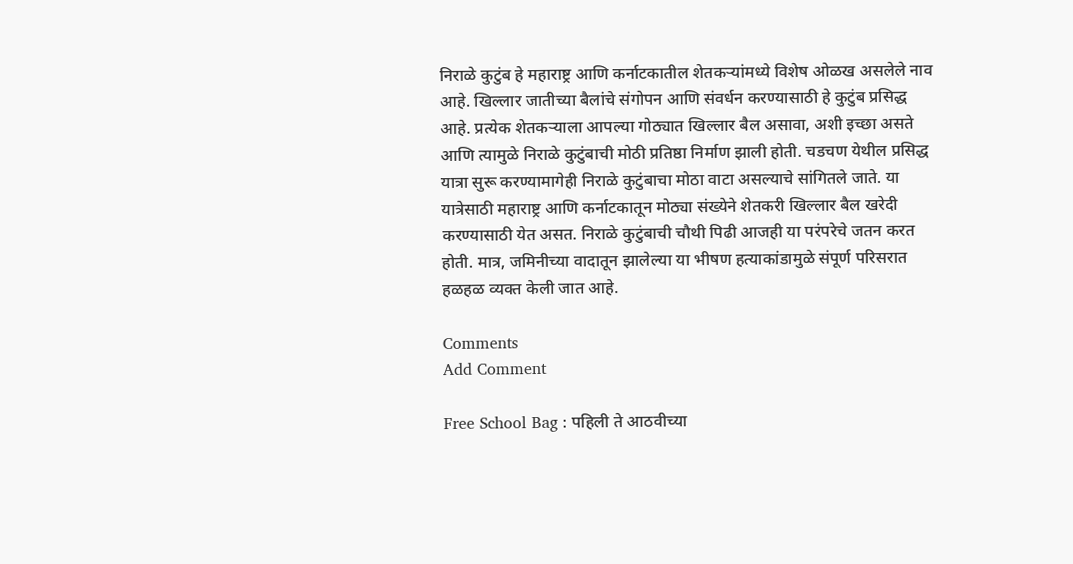निराळे कुटुंब हे महाराष्ट्र आणि कर्नाटकातील शेतकऱ्यांमध्ये विशेष ओळख असलेले नाव आहे. खिल्लार जातीच्या बैलांचे संगोपन आणि संवर्धन करण्यासाठी हे कुटुंब प्रसिद्ध आहे. प्रत्येक शेतकऱ्याला आपल्या गोठ्यात खिल्लार बैल असावा, अशी इच्छा असते आणि त्यामुळे निराळे कुटुंबाची मोठी प्रतिष्ठा निर्माण झाली होती. चडचण येथील प्रसिद्ध यात्रा सुरू करण्यामागेही निराळे कुटुंबाचा मोठा वाटा असल्याचे सांगितले जाते. या यात्रेसाठी महाराष्ट्र आणि कर्नाटकातून मोठ्या संख्येने शेतकरी खिल्लार बैल खरेदी करण्यासाठी येत असत. निराळे कुटुंबाची चौथी पिढी आजही या परंपरेचे जतन करत होती. मात्र, जमिनीच्या वादातून झालेल्या या भीषण हत्याकांडामुळे संपूर्ण परिसरात हळहळ व्यक्त केली जात आहे.

Comments
Add Comment

Free School Bag : पहिली ते आठवीच्या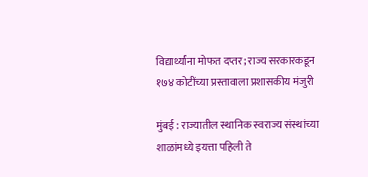विद्यार्थ्यांना मोफत दप्तर; राज्य सरकारकडून १७४ कोटींच्या प्रस्तावाला प्रशासकीय मंजुरी

मुंबई : राज्यातील स्थानिक स्वराज्य संस्थांच्या शाळांमध्ये इयत्ता पहिली ते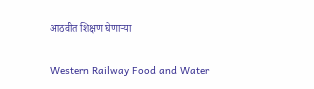आठवीत शिक्षण घेणाऱ्या

Western Railway Food and Water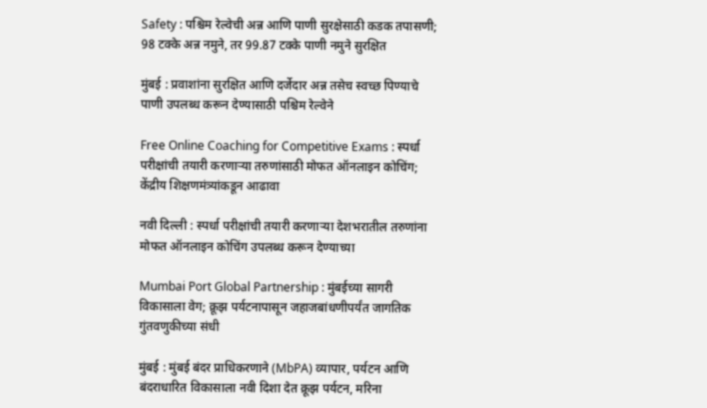Safety : पश्चिम रेल्वेची अन्न आणि पाणी सुरक्षेसाठी कडक तपासणी; 98 टक्के अन्न नमुने, तर 99.87 टक्के पाणी नमुने सुरक्षित

मुंबई : प्रवाशांना सुरक्षित आणि दर्जेदार अन्न तसेच स्वच्छ पिण्याचे पाणी उपलब्ध करून देण्यासाठी पश्चिम रेल्वेने

Free Online Coaching for Competitive Exams : स्पर्धा परीक्षांची तयारी करणाऱ्या तरुणांसाठी मोफत ऑनलाइन कोचिंग; केंद्रीय शिक्षणमंत्र्यांकडून आढावा

नवी दिल्ली : स्पर्धा परीक्षांची तयारी करणाऱ्या देशभरातील तरुणांना मोफत ऑनलाइन कोचिंग उपलब्ध करून देण्याच्या

Mumbai Port Global Partnership : मुंबईच्या सागरी विकासाला वेग; क्रूझ पर्यटनापासून जहाजबांधणीपर्यंत जागतिक गुंतवणुकीच्या संधी

मुंबई : मुंबई बंदर प्राधिकरणाने (MbPA) व्यापार, पर्यटन आणि बंदराधारित विकासाला नवी दिशा देत क्रूझ पर्यटन, मरिना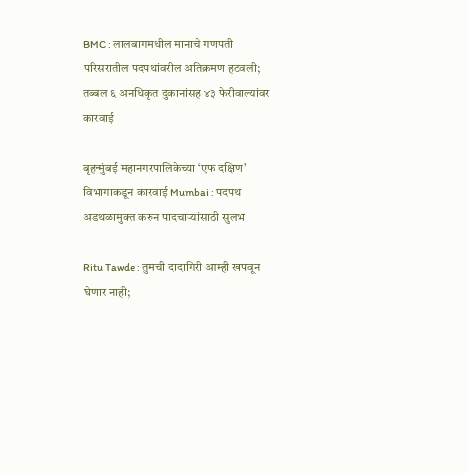BMC : लालबागमधील मानाचे गणपती परिसरातील पदपथांवरील अतिक्रमण हटवली; तब्बल ६ अनधिकृत दुकानांसह ४३ फेरीवाल्यांवर कारवाई

बृहन्मुंबई महानगरपालिकेच्या ‘एफ दक्षिण’ विभागाकडून कारवाई Mumbai : पदपथ अडथळामुक्त करुन पादचाऱ्यांसाठी सुलभ

Ritu Tawde : तुमची दादागिरी आम्ही खपवून घेणार नाही;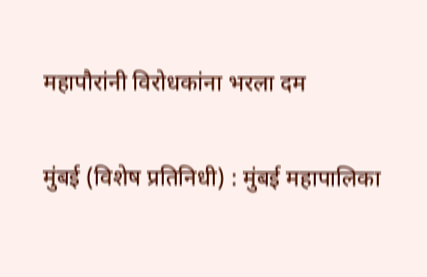महापौरांनी विरोधकांना भरला दम

मुंबई (विशेष प्रतिनिधी) : मुंबई महापालिका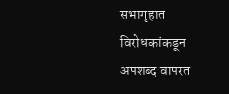सभागृहात विरोधकांकडून अपशब्द वापरत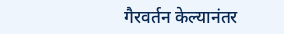गैरवर्तन केल्यानंतर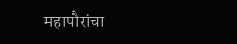महापौरांचा